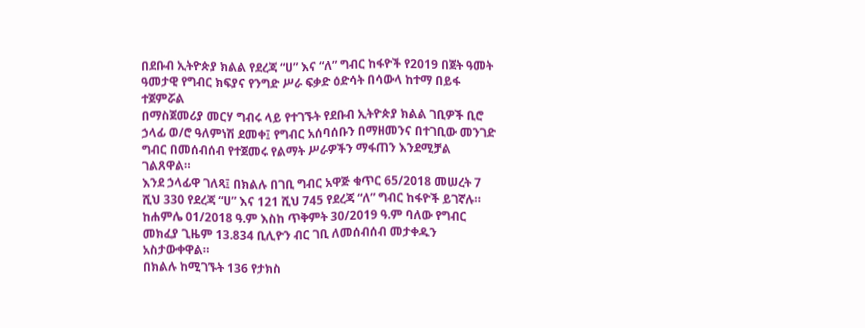በደቡብ ኢትዮጵያ ክልል የደረጃ “ሀ” እና “ለ” ግብር ከፋዮች የ2019 በጀት ዓመት ዓመታዊ የግብር ክፍያና የንግድ ሥራ ፍቃድ ዕድሳት በሳውላ ከተማ በይፋ ተጀምሯል
በማስጀመሪያ መርሃ ግብሩ ላይ የተገኙት የደቡብ ኢትዮጵያ ክልል ገቢዎች ቢሮ ኃላፊ ወ/ሮ ዓለምነሽ ደመቀ፤ የግብር አሰባሰቡን በማዘመንና በተገቢው መንገድ ግብር በመሰብሰብ የተጀመሩ የልማት ሥራዎችን ማፋጠን እንደሚቻል ገልጸዋል።
እንደ ኃላፊዋ ገለጻ፤ በክልሉ በገቢ ግብር አዋጅ ቁጥር 65/2018 መሠረት 7 ሺህ 330 የደረጃ “ሀ” እና 121 ሺህ 745 የደረጃ “ለ” ግብር ከፋዮች ይገኛሉ። ከሐምሌ 01/2018 ዓ.ም እስከ ጥቅምት 30/2019 ዓ.ም ባለው የግብር መክፈያ ጊዜም 13.834 ቢሊዮን ብር ገቢ ለመሰብሰብ መታቀዱን አስታውቀዋል።
በክልሉ ከሚገኙት 136 የታክስ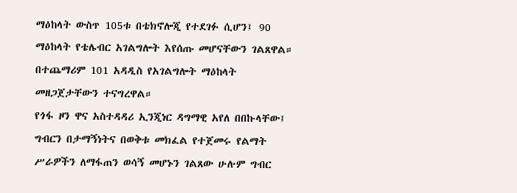ማዕከላት ውስጥ 105ቱ በቴክኖሎጂ የተደገፉ ሲሆን፤ 90 ማዕከላት የቴሌብር አገልግሎት እየሰጡ መሆናቸውን ገልጸዋል። በተጨማሪም 101 አዳዲስ የአገልግሎት ማዕከላት መዘጋጀታቸውን ተናግረዋል።
የጎፋ ዞን ዋና አስተዳዳሪ ኢንጂነር ዳግማዊ አየለ በበኩላቸው፤ ግብርን በታማኝነትና በወቅቱ መክፈል የተጀመሩ የልማት ሥራዎችን ለማፋጠን ወሳኝ መሆኑን ገልጸው ሁሉም ግብር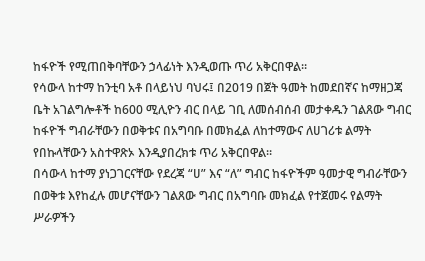ከፋዮች የሚጠበቅባቸውን ኃላፊነት እንዲወጡ ጥሪ አቅርበዋል።
የሳውላ ከተማ ከንቲባ አቶ በላይነህ ባህሩ፤ በ2019 በጀት ዓመት ከመደበኛና ከማዘጋጃ ቤት አገልግሎቶች ከ600 ሚሊዮን ብር በላይ ገቢ ለመሰብሰብ መታቀዱን ገልጸው ግብር ከፋዮች ግብራቸውን በወቅቱና በአግባቡ በመክፈል ለከተማውና ለሀገሪቱ ልማት የበኩላቸውን አስተዋጽኦ እንዲያበረክቱ ጥሪ አቅርበዋል።
በሳውላ ከተማ ያነጋገርናቸው የደረጃ “ሀ” እና “ለ” ግብር ከፋዮችም ዓመታዊ ግብራቸውን በወቅቱ እየከፈሉ መሆናቸውን ገልጸው ግብር በአግባቡ መክፈል የተጀመሩ የልማት ሥራዎችን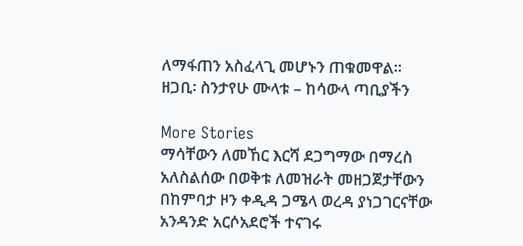ለማፋጠን አስፈላጊ መሆኑን ጠቁመዋል።
ዘጋቢ፡ ስንታየሁ ሙላቱ – ከሳውላ ጣቢያችን

More Stories
ማሳቸውን ለመኸር እርሻ ደጋግማው በማረስ አለስልሰው በወቅቱ ለመዝራት መዘጋጀታቸውን በከምባታ ዞን ቀዲዳ ጋሜላ ወረዳ ያነጋገርናቸው አንዳንድ አርሶአደሮች ተናገሩ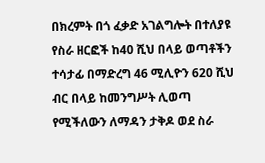በክረምት በጎ ፈቃድ አገልግሎት በተለያዩ የስራ ዘርፎች ከ40 ሺህ በላይ ወጣቶችን ተሳታፊ በማድረግ 46 ሚሊዮን 620 ሺህ ብር በላይ ከመንግሥት ሊወጣ የሚችለውን ለማዳን ታቅዶ ወደ ስራ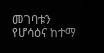መገባቱን የሆሳዕና ከተማ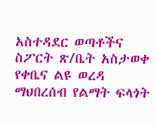አስተዳደር ወጣቶችና ስፖርት ጽ/ቤት አስታወቀ
የቀቤና ልዩ ወረዳ ማህበረሰብ የልማት ፍላጎት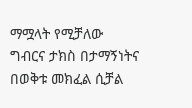ማሟላት የሚቻለው ግብርና ታክስ በታማኝነትና በወቅቱ መክፈል ሲቻል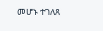መሆኑ ተገለጸ